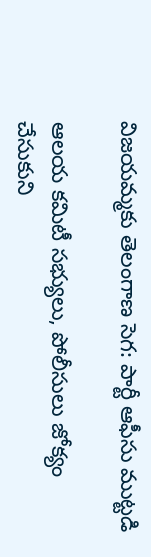విజయమ్మకు తెలంగాణ సెగ: పార్టీ ఆఫీసు ముట్టడి

ఆలయ కమిటీ సభ్యులు, పోలీసులు జోక్యం చేసుకుని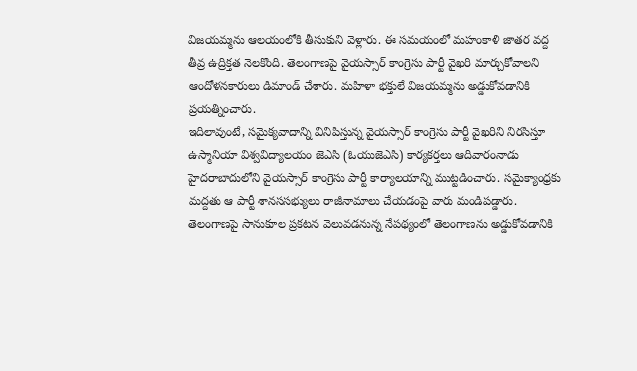విజయమ్మను ఆలయంలోకి తీసుకుని వెళ్లారు. ఈ సమయంలో మహంకాళి జాతర వద్ద తీవ్ర ఉద్రిక్తత నెలకొంది. తెలంగాణపై వైయస్సార్ కాంగ్రెసు పార్టీ వైఖరి మార్చుకోవాలని ఆందోళనకారులు డిమాండ్ చేశారు. మహిళా భక్తులే విజయమ్మను అడ్డుకోవడానికి ప్రయత్నించారు.
ఇదిలావుంటే, సమైక్యవాదాన్ని వినిపిస్తున్న వైయస్సార్ కాంగ్రెసు పార్టీ వైఖరిని నిరసిస్తూ ఉస్మానియా విశ్వవిద్యాలయం జెఎసి (ఓయుజెఎసి) కార్యకర్తలు ఆదివారంనాడు హైదరాబాదులోని వైయస్సార్ కాంగ్రెసు పార్టీ కార్యాలయాన్ని ముట్టడించారు. సమైక్యాంధ్రకు మద్దతు ఆ పార్టీ శానససభ్యులు రాజీనామాలు చేయడంపై వారు మండిపడ్డారు.
తెలంగాణపై సానుకూల ప్రకటన వెలువడనున్న నేపథ్యంలో తెలంగాణను అడ్డుకోవడానికి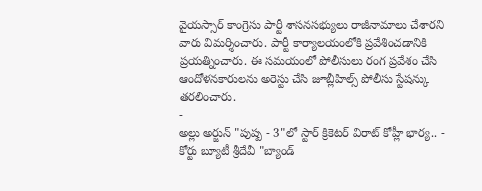వైయస్సార్ కాంగ్రెసు పార్టీ శాసనసభ్యులు రాజీనామాలు చేశారని వారు విమర్శించారు. పార్టీ కార్యాలయంలోకి ప్రవేశించడానికి ప్రయత్నించారు. ఈ సమయంలో పోలీసులు రంగ ప్రవేశం చేసి ఆందోళనకారులను అరెస్టు చేసి జూబ్లీహిల్స్ పోలీసు స్టేషన్కు తరలించారు.
-
అల్లు అర్జున్ "పుష్ప - 3"లో స్టార్ క్రికెటర్ విరాట్ కోహ్లీ భార్య.. -
కోర్టు బ్యూటీ శ్రీదేవీ "బ్యాండ్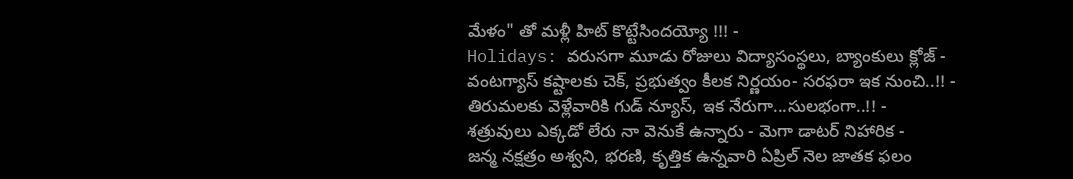మేళం" తో మళ్లీ హిట్ కొట్టేసిందయ్యో !!! -
Holidays: వరుసగా మూడు రోజులు విద్యాసంస్థలు, బ్యాంకులు క్లోజ్ -
వంటగ్యాస్ కష్టాలకు చెక్, ప్రభుత్వం కీలక నిర్ణయం- సరఫరా ఇక నుంచి..!! -
తిరుమలకు వెళ్లేవారికి గుడ్ న్యూస్, ఇక నేరుగా...సులభంగా..!! -
శత్రువులు ఎక్కడో లేరు నా వెనుకే ఉన్నారు - మెగా డాటర్ నిహారిక -
జన్మ నక్షత్రం అశ్వని, భరణి, కృత్తిక ఉన్నవారి ఏప్రిల్ నెల జాతక ఫలం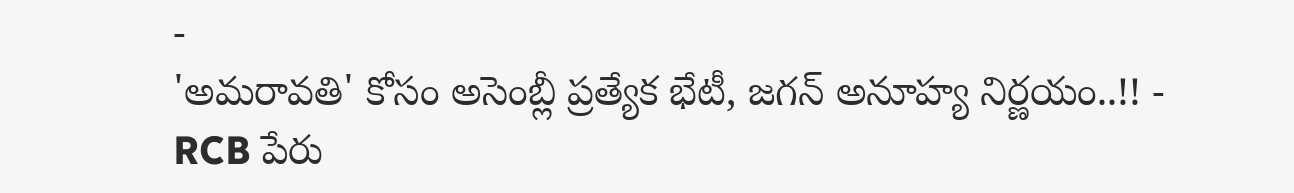-
'అమరావతి' కోసం అసెంబ్లీ ప్రత్యేక భేటీ, జగన్ అనూహ్య నిర్ణయం..!! -
RCB పేరు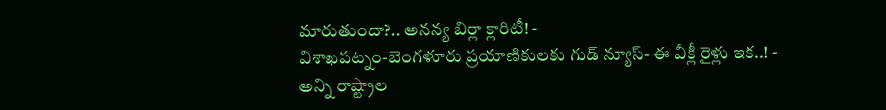మారుతుందా?.. అనన్య బిర్లా క్లారిటీ! -
విశాఖపట్నం-బెంగళూరు ప్రయాణికులకు గుడ్ న్యూస్- ఈ వీక్లీ రైళ్లు ఇక..! -
అన్ని రాష్ట్రాల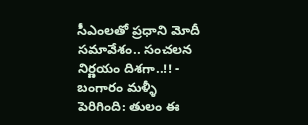సీఎంలతో ప్రధాని మోదీ సమావేశం.. సంచలన నిర్ణయం దిశగా..!! -
బంగారం మళ్ళీ పెరిగింది: తులం ఈ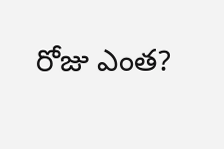రోజు ఎంత?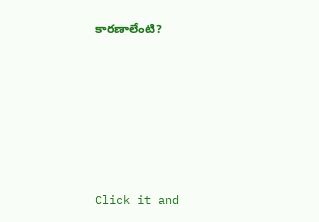కారణాలేంటి?












Click it and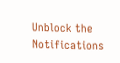Unblock the Notifications